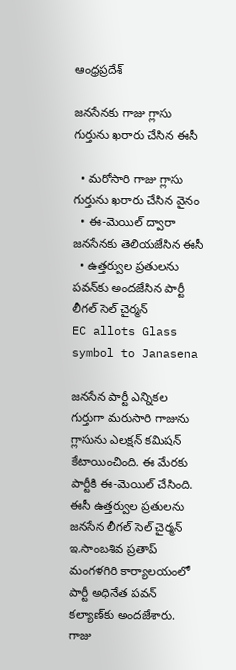ఆంధ్రప్రదేశ్

జనసేనకు గాజు గ్లాసు గుర్తును ఖరారు చేసిన ఈసీ

  • మరోసారి గాజు గ్లాసు గుర్తును ఖరారు చేసిన వైనం
  • ఈ-మెయిల్ ద్వారా జనసేనకు తెలియజేసిన ఈసీ
  • ఉత్తర్వుల ప్రతులను పవన్‌కు అందజేసిన పార్టీ లీగల్ సెల్ చైర్మన్
EC allots Glass symbol to Janasena

జనసేన పార్టీ ఎన్నికల గుర్తుగా మరుసారి గాజును గ్లాసును ఎలక్షన్ కమిషన్ కేటాయించింది. ఈ మేరకు పార్టీకి ఈ-మెయిల్ చేసింది. ఈసీ ఉత్తర్వుల ప్రతులను జనసేన లీగల్ సెల్ చైర్మన్ ఇ.సాంబశివ ప్రతాప్ మంగళగిరి కార్యాలయంలో పార్టీ అధినేత పవన్ కల్యాణ్‌కు అందజేశారు. గాజు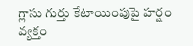గ్లాసు గుర్తు కేటాయింపుపై హర్షం వ్యక్తం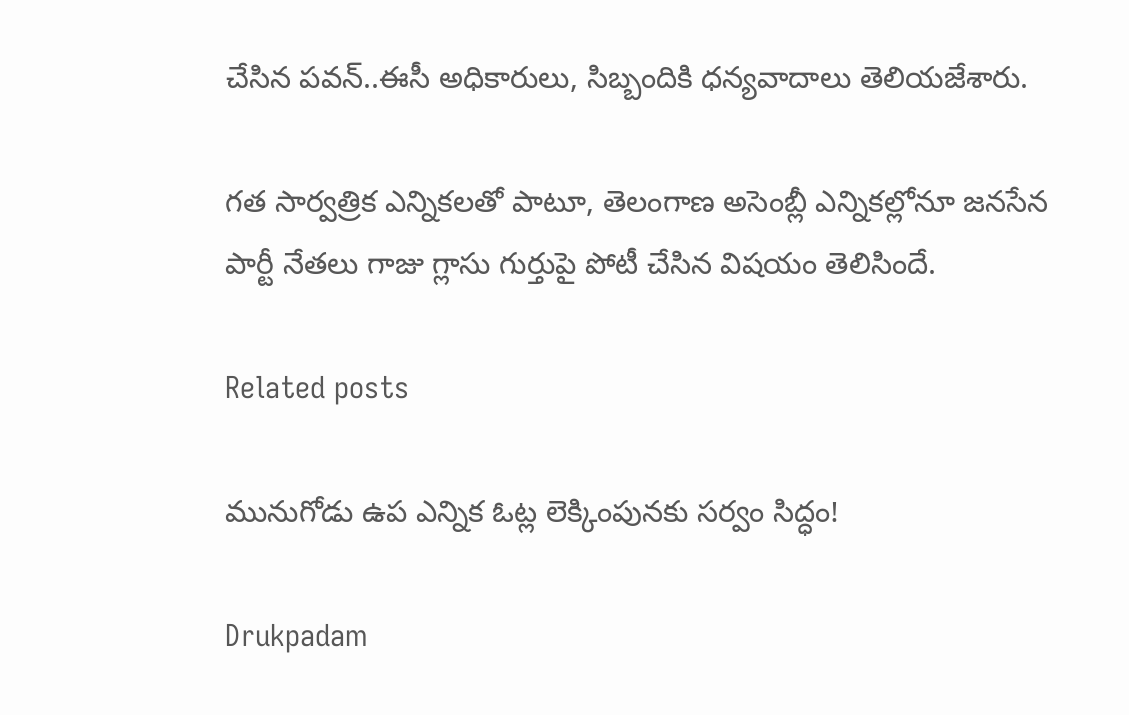చేసిన పవన్..ఈసీ అధికారులు, సిబ్బందికి ధన్యవాదాలు తెలియజేశారు.

గత సార్వత్రిక ఎన్నికలతో పాటూ, తెలంగాణ అసెంబ్లీ ఎన్నికల్లోనూ జనసేన పార్టీ నేతలు గాజు గ్లాసు గుర్తుపై పోటీ చేసిన విషయం తెలిసిందే.

Related posts

మునుగోడు ఉప ఎన్నిక ఓట్ల లెక్కింపునకు సర్వం సిద్ధం!

Drukpadam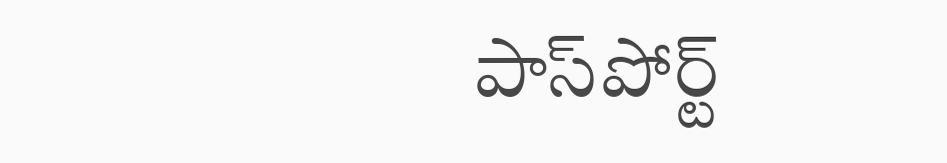పాస్‌పోర్ట్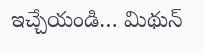ఇచ్చేయండి… మిథున్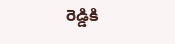రెడ్డికి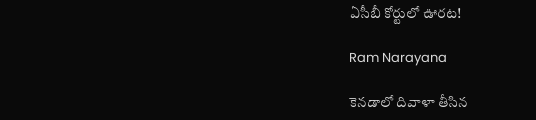ఏసీబీ కోర్టులో ఊరట!

Ram Narayana

కెనడాలో దివాళా తీసిన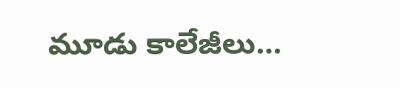మూడు కాలేజీలు…